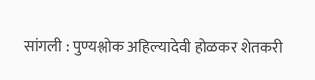सांगली : पुण्यश्लोक अहिल्यादेवी होळकर शेतकरी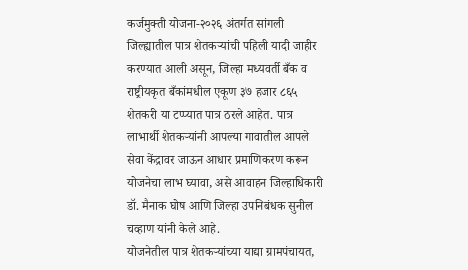कर्जमुक्ती योजना-२०२६ अंतर्गत सांगली जिल्ह्यातील पात्र शेतकऱ्यांची पहिली यादी जाहीर करण्यात आली असून, जिल्हा मध्यवर्ती बँक व राष्ट्रीयकृत बँकांमधील एकूण ३७ हजार ८६५ शेतकरी या टप्प्यात पात्र ठरले आहेत. पात्र लाभार्थी शेतकऱ्यांनी आपल्या गावातील आपले सेवा केंद्रावर जाऊन आधार प्रमाणिकरण करून योजनेचा लाभ घ्यावा, असे आवाहन जिल्हाधिकारी डॉ. मैनाक घोष आणि जिल्हा उपनिबंधक सुनील चव्हाण यांनी केले आहे.
योजनेतील पात्र शेतकऱ्यांच्या याद्या ग्रामपंचायत,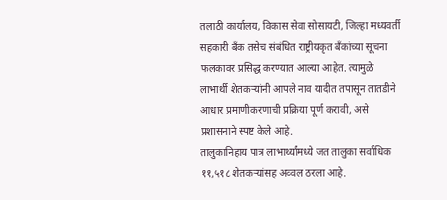तलाठी कार्यालय, विकास सेवा सोसायटी, जिल्हा मध्यवर्ती सहकारी बँक तसेच संबंधित राष्ट्रीयकृत बँकांच्या सूचना फलकावर प्रसिद्ध करण्यात आल्या आहेत. त्यामुळे लाभार्थी शेतकऱ्यांनी आपले नाव यादीत तपासून तातडीने आधार प्रमाणीकरणाची प्रक्रिया पूर्ण करावी, असे प्रशासनाने स्पष्ट केले आहे.
तालुकानिहाय पात्र लाभार्थ्यांमध्ये जत तालुका सर्वाधिक ११,५१८ शेतकऱ्यांसह अव्वल ठरला आहे.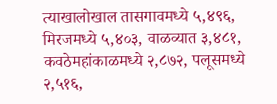त्याखालोखाल तासगावमध्ये ५,४९६, मिरजमध्ये ५,४०३, वाळव्यात ३,४८१, कवठेमहांकाळमध्ये २,८७२, पलूसमध्ये २,५१६,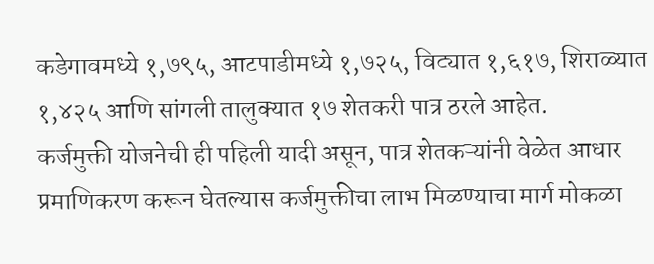कडेगावमध्ये १,७९५, आटपाडीमध्ये १,७२५, विट्यात १,६१७, शिराळ्यात १,४२५ आणि सांगली तालुक्यात १७ शेतकरी पात्र ठरले आहेत.
कर्जमुक्ती योजनेची ही पहिली यादी असून, पात्र शेतकऱ्यांनी वेळेत आधार प्रमाणिकरण करून घेतल्यास कर्जमुक्तीचा लाभ मिळण्याचा मार्ग मोकळा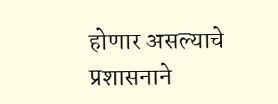होणार असल्याचे प्रशासनाने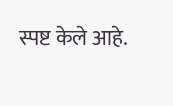स्पष्ट केले आहे.